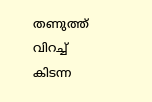തണുത്ത് വിറച്ച് കിടന്ന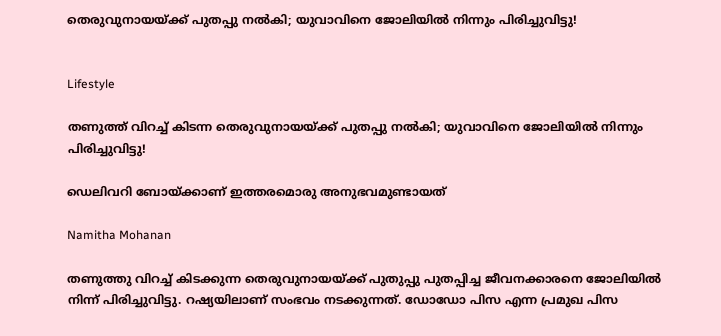തെരുവുനായയ്ക്ക് പുതപ്പു നൽകി; യുവാവിനെ ജോലിയിൽ നിന്നും പിരിച്ചുവിട്ടു!


Lifestyle

തണുത്ത് വിറച്ച് കിടന്ന തെരുവുനായയ്ക്ക് പുതപ്പു നൽകി; യുവാവിനെ ജോലിയിൽ നിന്നും പിരിച്ചുവിട്ടു!

ഡെലിവറി ബോയ്ക്കാണ് ഇത്തരമൊരു അനുഭവമുണ്ടായത്

Namitha Mohanan

തണുത്തു വിറച്ച് കിടക്കുന്ന തെരുവുനായയ്ക്ക് പുതുപ്പു പുതപ്പിച്ച ജീവനക്കാരനെ ജോലിയിൽ നിന്ന് പിരിച്ചുവിട്ടു. റഷ്യയിലാണ് സംഭവം നടക്കുന്നത്. ഡോഡോ പിസ എന്ന പ്രമുഖ പിസ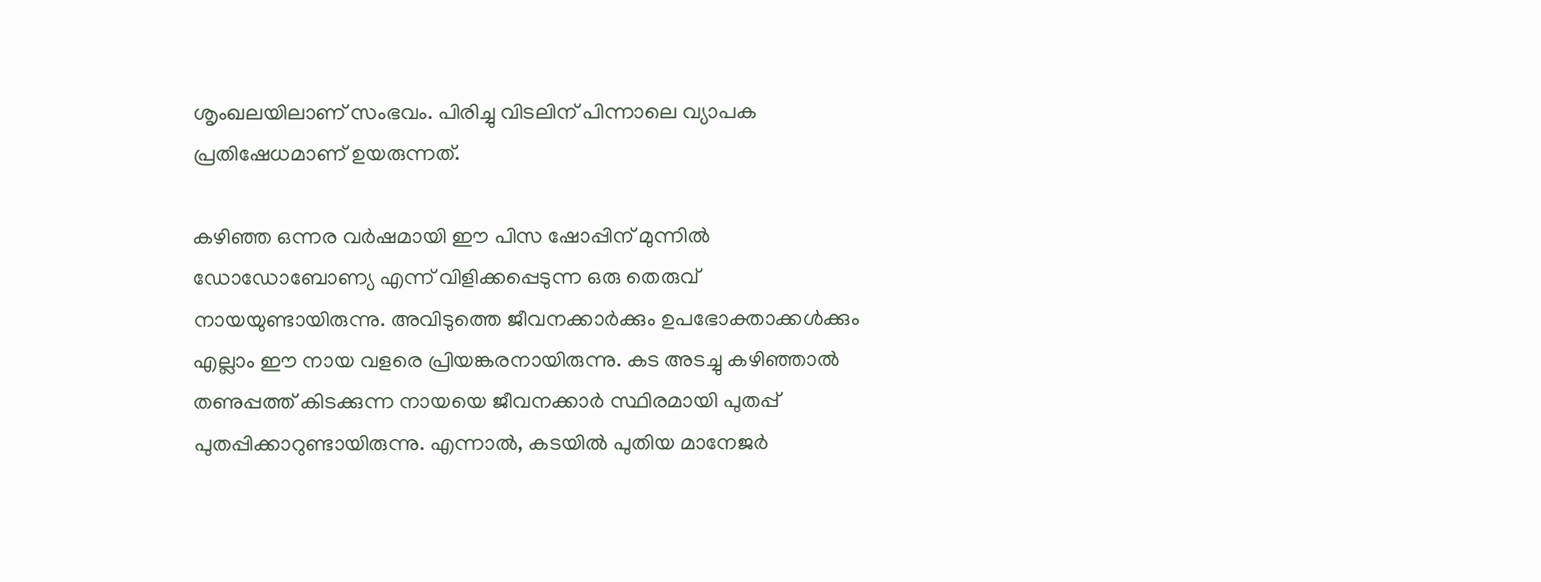ശൃംഖലയിലാണ് സംഭവം. പിരിച്ചു വിടലിന് പിന്നാലെ വ്യാപക പ്രതിഷേധമാണ് ഉയരുന്നത്.

കഴിഞ്ഞ ഒന്നര വർഷമായി ഈ പിസ ഷോപ്പിന് മുന്നിൽ ഡോഡോബോണ്യ എന്ന് വിളിക്കപ്പെടുന്ന ഒരു തെരുവ് നായയുണ്ടായിരുന്നു. അവിടുത്തെ ജീവനക്കാർക്കും ഉപഭോക്താക്കൾക്കും എല്ലാം ഈ നായ വളരെ പ്രിയങ്കരനായിരുന്നു. കട അടച്ചു കഴിഞ്ഞാൽ തണുപ്പത്ത് കിടക്കുന്ന നായയെ ജീവനക്കാർ സ്ഥിരമായി പുതപ്പ് പുതപ്പിക്കാറുണ്ടായിരുന്നു. എന്നാൽ, കടയിൽ പുതിയ മാനേജർ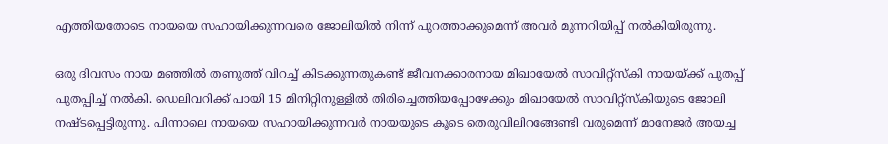എത്തിയതോടെ നായയെ സഹായിക്കുന്നവരെ ജോലിയിൽ നിന്ന് പുറത്താക്കുമെന്ന് അവർ മുന്നറിയിപ്പ് നൽകിയിരുന്നു.

ഒരു ദിവസം നായ മഞ്ഞിൽ തണുത്ത് വിറച്ച് കിടക്കുന്നതുകണ്ട് ജീവനക്കാരനായ മിഖായേൽ സാവിറ്റ്‌സ്‌കി നായയ്ക്ക് പുതപ്പ് പുതപ്പിച്ച് നൽകി. ഡെലിവറിക്ക് പായി 15 മിനിറ്റിനുള്ളിൽ തിരിച്ചെത്തിയപ്പോഴേക്കും മിഖായേൽ സാവിറ്റ്‌സ്‌കിയുടെ ജോലി നഷ്ടപ്പെട്ടിരുന്നു. പിന്നാലെ നായയെ സഹായിക്കുന്നവർ നായയുടെ കൂടെ തെരുവിലിറങ്ങേണ്ടി വരുമെന്ന് മാനേജർ അയച്ച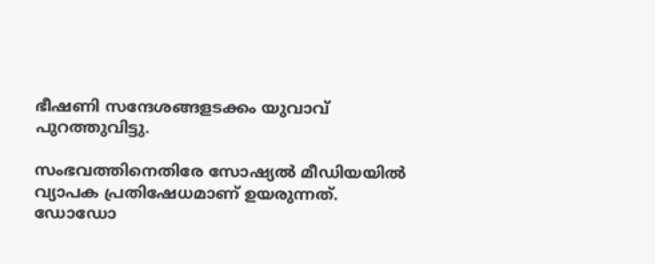ഭീഷണി സന്ദേശങ്ങളടക്കം യുവാവ് പുറത്തുവിട്ടു.

സംഭവത്തിനെതിരേ സോഷ്യൽ മീഡിയയിൽ വ്യാപക പ്രതിഷേധമാണ് ഉയരുന്നത്. ഡോഡോ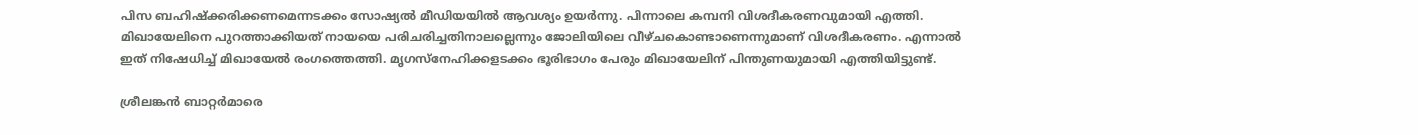പിസ ബഹിഷ്ക്കരിക്കണമെന്നടക്കം സോഷ്യൽ മീഡിയയിൽ ആവശ്യം ഉയർന്നു. പിന്നാലെ കമ്പനി വിശദീകരണവുമായി എത്തി. മിഖായേലിനെ പുറത്താക്കിയത് നായയെ പരിചരിച്ചതിനാലല്ലെന്നും ജോലിയിലെ വീഴ്ചകൊണ്ടാണെന്നുമാണ് വിശദീകരണം. എന്നാൽ ഇത് നിഷേധിച്ച് മിഖായേൽ രംഗത്തെത്തി. മൃഗസ്നേഹിക്കളടക്കം ഭൂരിഭാഗം പേരും മിഖായേലിന് പിന്തുണയുമായി എത്തിയിട്ടുണ്ട്.

ശ്രീലങ്കൻ ബാറ്റർമാരെ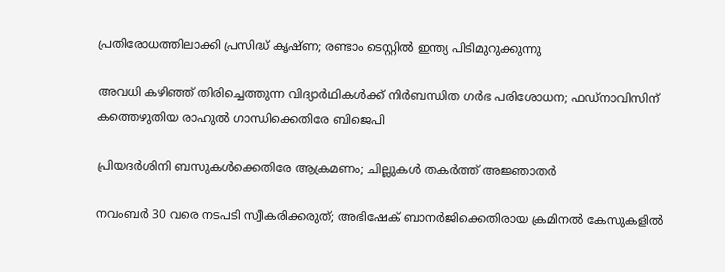പ്രതിരോധത്തിലാക്കി പ്രസിദ്ധ് കൃഷ്ണ; രണ്ടാം ടെസ്റ്റിൽ ഇന്ത‍്യ പിടിമുറുക്കുന്നു

അവധി കഴിഞ്ഞ് തിരിച്ചെത്തുന്ന വിദ‍്യാർഥികൾക്ക് നിർബന്ധിത ഗർഭ പരിശോധന; ഫഡ്നാവിസിന് കത്തെഴുതിയ രാഹുൽ ഗാന്ധിക്കെതിരേ ബിജെപി

പ്രിയദർശിനി ബസുകൾക്കെതിരേ ആക്രമണം; ചില്ലുകൾ തകർത്ത് അജ്ഞാതർ

നവംബർ 30 വരെ നടപടി സ്വീകരിക്കരുത്; അഭിഷേക് ബാനർജിക്കെതിരായ ക്രമിനൽ കേസുകളിൽ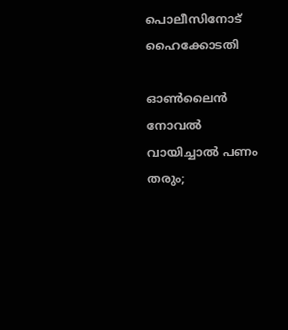പൊലീസിനോട് ഹൈക്കോടതി

ഓൺലൈൻ നോവൽ വായിച്ചാൽ പണം തരും;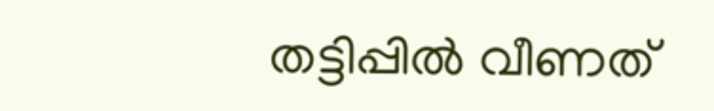തട്ടിപ്പിൽ വീണത്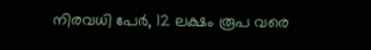നിരവധി പേർ, 12 ലക്ഷം രൂപ വരെ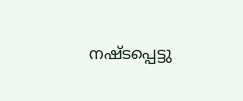നഷ്ടപ്പെട്ടു